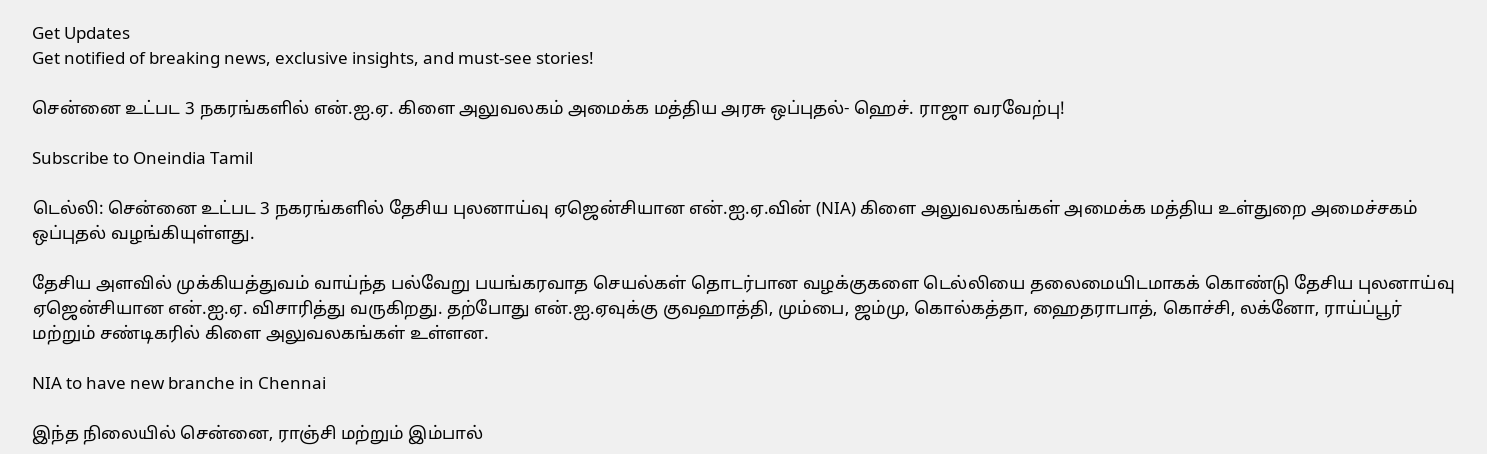Get Updates
Get notified of breaking news, exclusive insights, and must-see stories!

சென்னை உட்பட 3 நகரங்களில் என்.ஐ.ஏ. கிளை அலுவலகம் அமைக்க மத்திய அரசு ஒப்புதல்- ஹெச். ராஜா வரவேற்பு!

Subscribe to Oneindia Tamil

டெல்லி: சென்னை உட்பட 3 நகரங்களில் தேசிய புலனாய்வு ஏஜென்சியான என்.ஐ.ஏ.வின் (NIA) கிளை அலுவலகங்கள் அமைக்க மத்திய உள்துறை அமைச்சகம் ஒப்புதல் வழங்கியுள்ளது.

தேசிய அளவில் முக்கியத்துவம் வாய்ந்த பல்வேறு பயங்கரவாத செயல்கள் தொடர்பான வழக்குகளை டெல்லியை தலைமையிடமாகக் கொண்டு தேசிய புலனாய்வு ஏஜென்சியான என்.ஐ.ஏ. விசாரித்து வருகிறது. தற்போது என்.ஐ.ஏவுக்கு குவஹாத்தி, மும்பை, ஜம்மு, கொல்கத்தா, ஹைதராபாத், கொச்சி, லக்னோ, ராய்ப்பூர் மற்றும் சண்டிகரில் கிளை அலுவலகங்கள் உள்ளன.

NIA to have new branche in Chennai

இந்த நிலையில் சென்னை, ராஞ்சி மற்றும் இம்பால்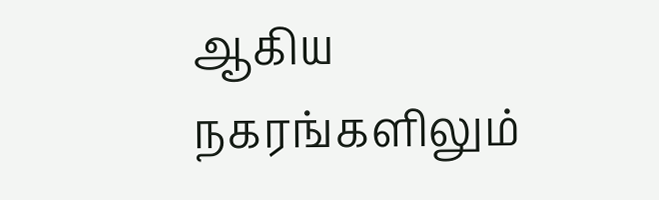ஆகிய நகரங்களிலும்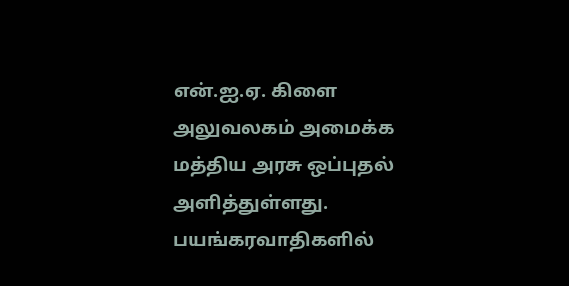என்.ஐ.ஏ. கிளை அலுவலகம் அமைக்க மத்திய அரசு ஒப்புதல் அளித்துள்ளது. பயங்கரவாதிகளில்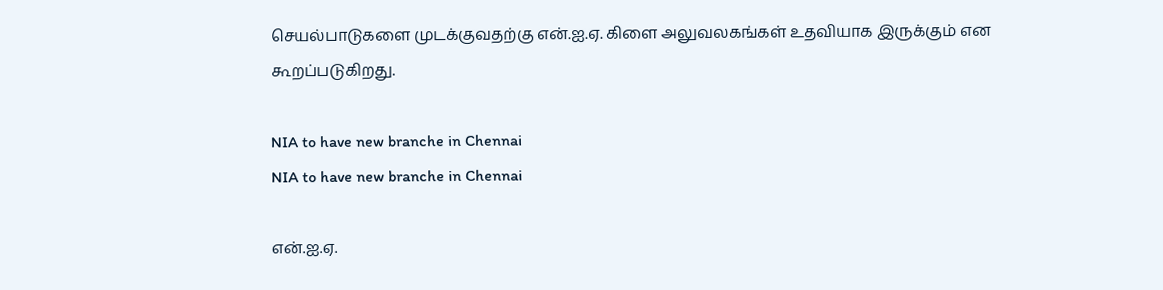செயல்பாடுகளை முடக்குவதற்கு என்.ஐ.ஏ. கிளை அலுவலகங்கள் உதவியாக இருக்கும் என கூறப்படுகிறது.

NIA to have new branche in Chennai
NIA to have new branche in Chennai

என்.ஐ.ஏ.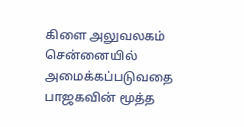கிளை அலுவலகம் சென்னையில் அமைக்கப்படுவதை பாஜகவின் மூத்த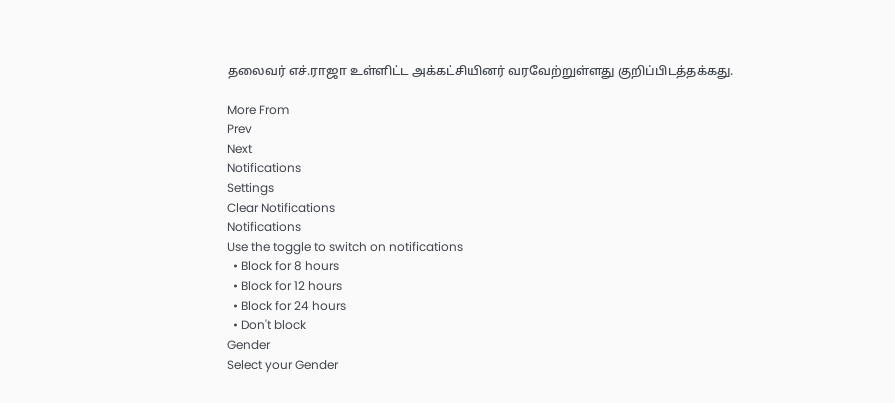தலைவர் எச்.ராஜா உள்ளிட்ட அக்கட்சியினர் வரவேற்றுள்ளது குறிப்பிடத்தக்கது.

More From
Prev
Next
Notifications
Settings
Clear Notifications
Notifications
Use the toggle to switch on notifications
  • Block for 8 hours
  • Block for 12 hours
  • Block for 24 hours
  • Don't block
Gender
Select your Gender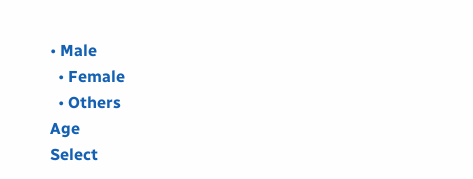• Male
  • Female
  • Others
Age
Select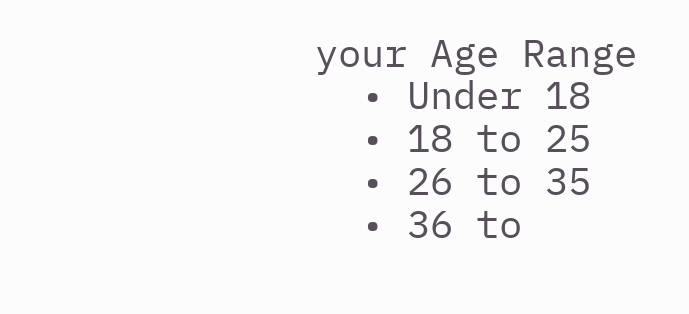your Age Range
  • Under 18
  • 18 to 25
  • 26 to 35
  • 36 to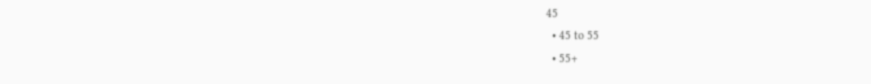45
  • 45 to 55
  • 55+